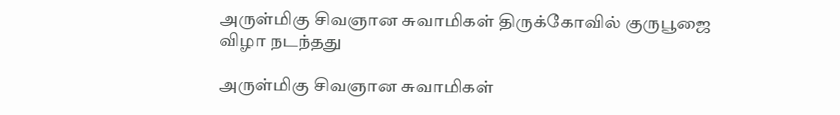அருள்மிகு சிவஞான சுவாமிகள் திருக்கோவில் குருபூஜை விழா நடந்தது

அருள்மிகு சிவஞான சுவாமிகள்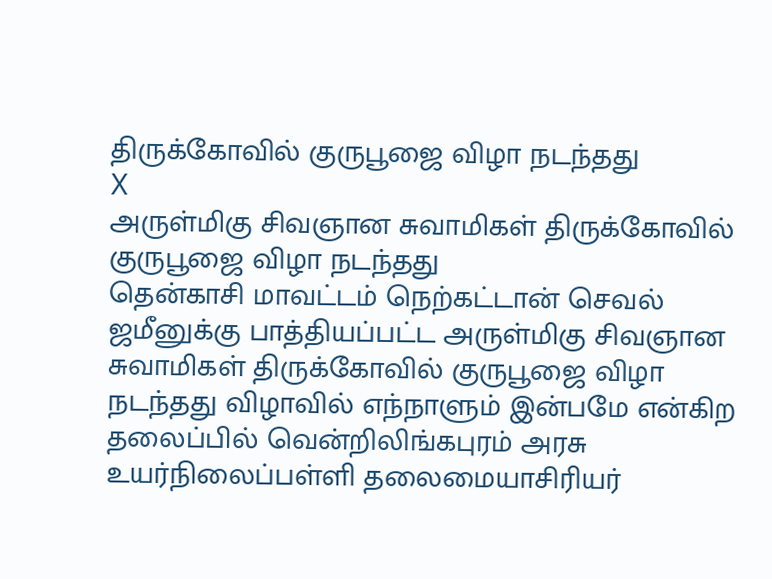திருக்கோவில் குருபூஜை விழா நடந்தது
X
அருள்மிகு சிவஞான சுவாமிகள் திருக்கோவில் குருபூஜை விழா நடந்தது
தென்காசி மாவட்டம் நெற்கட்டான் செவல் ஜமீனுக்கு பாத்தியப்பட்ட அருள்மிகு சிவஞான சுவாமிகள் திருக்கோவில் குருபூஜை விழா நடந்தது விழாவில் எந்நாளும் இன்பமே என்கிற தலைப்பில் வென்றிலிங்கபுரம் அரசு உயர்நிலைப்பள்ளி தலைமையாசிரியர்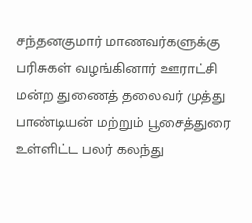சந்தனகுமார் மாணவர்களுக்கு பரிசுகள் வழங்கினார் ஊராட்சி மன்ற துணைத் தலைவர் முத்து பாண்டியன் மற்றும் பூசைத்துரை உள்ளிட்ட பலர் கலந்து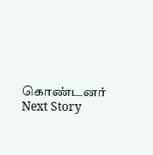கொண்டனர்
Next Story